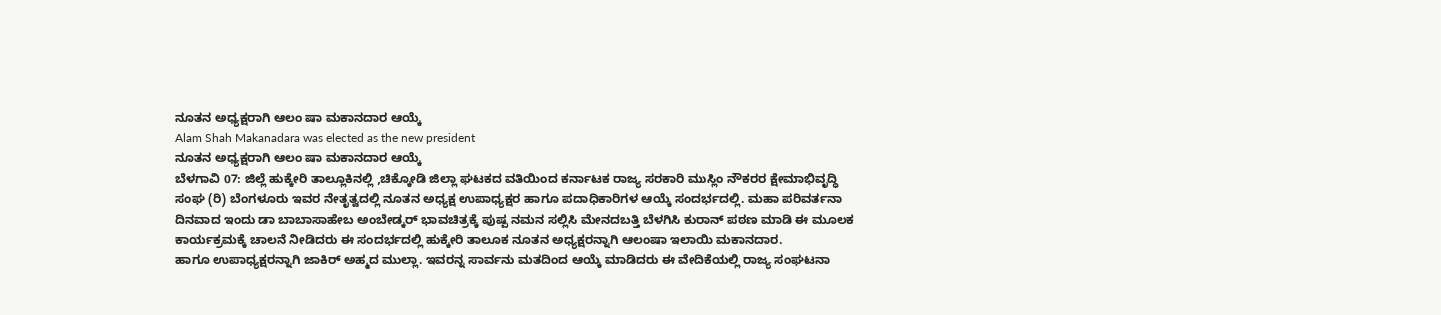ನೂತನ ಅಧ್ಯಕ್ಷರಾಗಿ ಆಲಂ ಷಾ ಮಕಾನದಾರ ಆಯ್ಕೆ
Alam Shah Makanadara was elected as the new president
ನೂತನ ಅಧ್ಯಕ್ಷರಾಗಿ ಆಲಂ ಷಾ ಮಕಾನದಾರ ಆಯ್ಕೆ
ಬೆಳಗಾವಿ 07: ಜಿಲ್ಲೆ ಹುಕ್ಕೇರಿ ತಾಲ್ಲೂಕಿನಲ್ಲಿ ,ಚಿಕ್ಕೋಡಿ ಜಿಲ್ಲಾ ಘಟಕದ ವತಿಯಿಂದ ಕರ್ನಾಟಕ ರಾಜ್ಯ ಸರಕಾರಿ ಮುಸ್ಲಿಂ ನೌಕರರ ಕ್ಷೇಮಾಭಿವೃದ್ಧಿ ಸಂಘ (ರಿ) ಬೆಂಗಳೂರು ಇವರ ನೇತೃತ್ವದಲ್ಲಿ ನೂತನ ಅಧ್ಯಕ್ಷ ಉಪಾಧ್ಯಕ್ಷರ ಹಾಗೂ ಪದಾಧಿಕಾರಿಗಳ ಆಯ್ಕೆ ಸಂದರ್ಭದಲ್ಲಿ. ಮಹಾ ಪರಿವರ್ತನಾ ದಿನವಾದ ಇಂದು ಡಾ ಬಾಬಾಸಾಹೇಬ ಅಂಬೇಡ್ಕರ್ ಭಾವಚಿತ್ರಕ್ಕೆ ಪುಷ್ಪ ನಮನ ಸಲ್ಲಿಸಿ ಮೇನದಬತ್ತಿ ಬೆಳಗಿಸಿ ಕುರಾನ್ ಪಠಣ ಮಾಡಿ ಈ ಮೂಲಕ ಕಾರ್ಯಕ್ರಮಕ್ಕೆ ಚಾಲನೆ ನೀಡಿದರು ಈ ಸಂದರ್ಭದಲ್ಲಿ ಹುಕ್ಕೇರಿ ತಾಲೂಕ ನೂತನ ಅಧ್ಯಕ್ಷರನ್ನಾಗಿ ಆಲಂಷಾ ಇಲಾಯಿ ಮಕಾನದಾರ.
ಹಾಗೂ ಉಪಾಧ್ಯಕ್ಷರನ್ನಾಗಿ ಜಾಕಿರ್ ಅಹ್ಮದ ಮುಲ್ಲಾ. ಇವರನ್ನ ಸಾರ್ವನು ಮತದಿಂದ ಆಯ್ಕೆ ಮಾಡಿದರು ಈ ವೇದಿಕೆಯಲ್ಲಿ ರಾಜ್ಯ ಸಂಘಟನಾ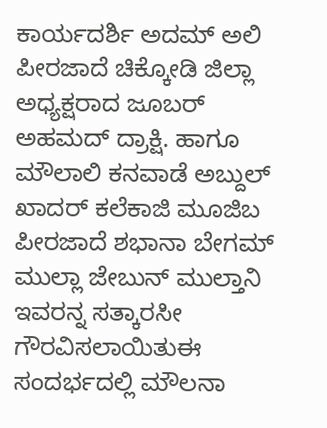ಕಾರ್ಯದರ್ಶಿ ಅದಮ್ ಅಲಿ ಪೀರಜಾದೆ ಚಿಕ್ಕೋಡಿ ಜಿಲ್ಲಾ ಅಧ್ಯಕ್ಷರಾದ ಜೂಬರ್ ಅಹಮದ್ ದ್ರಾಕ್ಷಿ. ಹಾಗೂ ಮೌಲಾಲಿ ಕನವಾಡೆ ಅಬ್ದುಲ್ ಖಾದರ್ ಕಲೆಕಾಜಿ ಮೂಜಿಬ ಪೀರಜಾದೆ ಶಭಾನಾ ಬೇಗಮ್ ಮುಲ್ಲಾ ಜೇಬುನ್ ಮುಲ್ತಾನಿ ಇವರನ್ನ ಸತ್ಕಾರಸೀ ಗೌರವಿಸಲಾಯಿತುಈ ಸಂದರ್ಭದಲ್ಲಿ ಮೌಲನಾ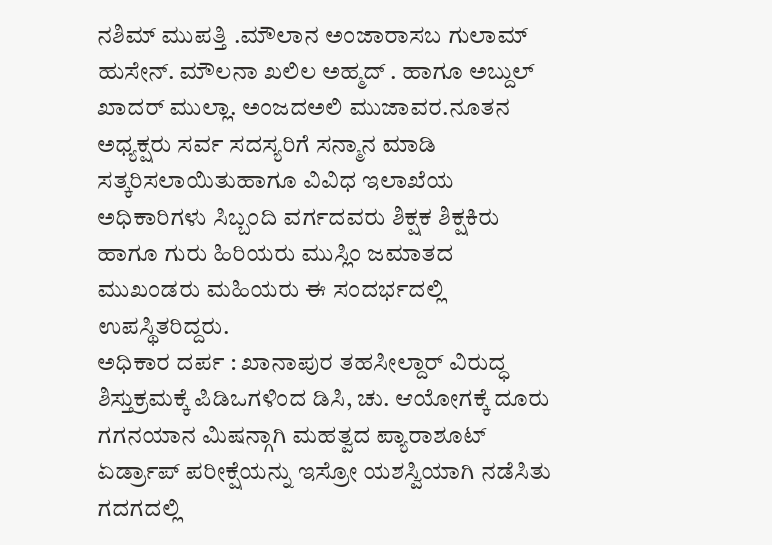ನಶಿಮ್ ಮುಪತ್ತಿ .ಮೌಲಾನ ಅಂಜಾರಾಸಬ ಗುಲಾಮ್ ಹುಸೇನ್. ಮೌಲನಾ ಖಲಿಲ ಅಹ್ಮದ್ . ಹಾಗೂ ಅಬ್ದುಲ್ ಖಾದರ್ ಮುಲ್ಲಾ. ಅಂಜದಅಲಿ ಮುಜಾವರ.ನೂತನ ಅಧ್ಯಕ್ಷರು ಸರ್ವ ಸದಸ್ಯರಿಗೆ ಸನ್ಮಾನ ಮಾಡಿ ಸತ್ಕರಿಸಲಾಯಿತುಹಾಗೂ ವಿವಿಧ ಇಲಾಖೆಯ ಅಧಿಕಾರಿಗಳು ಸಿಬ್ಬಂದಿ ವರ್ಗದವರು ಶಿಕ್ಷಕ ಶಿಕ್ಷಕಿರು ಹಾಗೂ ಗುರು ಹಿರಿಯರು ಮುಸ್ಲಿಂ ಜಮಾತದ ಮುಖಂಡರು ಮಹಿಯರು ಈ ಸಂದರ್ಭದಲ್ಲಿ ಉಪಸ್ಥಿತರಿದ್ದರು.
ಅಧಿಕಾರ ದರ್ಪ : ಖಾನಾಪುರ ತಹಸೀಲ್ದಾರ್ ವಿರುದ್ಧ ಶಿಸ್ತುಕ್ರಮಕ್ಕೆ ಪಿಡಿಒಗಳಿಂದ ಡಿಸಿ, ಚು. ಆಯೋಗಕ್ಕೆ ದೂರು
ಗಗನಯಾನ ಮಿಷನ್ಗಾಗಿ ಮಹತ್ವದ ಪ್ಯಾರಾಶೂಟ್ ಏರ್ಡ್ರಾಪ್ ಪರೀಕ್ಷೆಯನ್ನು ಇಸ್ರೋ ಯಶಸ್ವಿಯಾಗಿ ನಡೆಸಿತು
ಗದಗದಲ್ಲಿ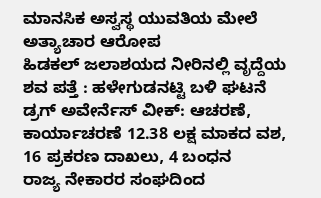ಮಾನಸಿಕ ಅಸ್ವಸ್ಥ ಯುವತಿಯ ಮೇಲೆ ಅತ್ಯಾಚಾರ ಆರೋಪ
ಹಿಡಕಲ್ ಜಲಾಶಯದ ನೀರಿನಲ್ಲಿ ವೃದ್ದೆಯ ಶವ ಪತ್ತೆ : ಹಳೇಗುಡನಟ್ಟಿ ಬಳಿ ಘಟನೆ
ಡ್ರಗ್ ಅವೇರ್ನೆಸ್ ವೀಕ್: ಆಚರಣೆ, ಕಾರ್ಯಾಚರಣೆ 12.38 ಲಕ್ಷ ಮಾಕದ ವಶ, 16 ಪ್ರಕರಣ ದಾಖಲು, 4 ಬಂಧನ
ರಾಜ್ಯ ನೇಕಾರರ ಸಂಘದಿಂದ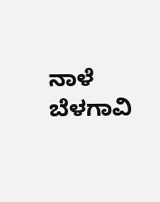ನಾಳೆ ಬೆಳಗಾವಿ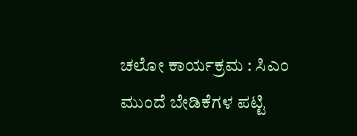ಚಲೋ ಕಾರ್ಯಕ್ರಮ : ಸಿಎಂ ಮುಂದೆ ಬೇಡಿಕೆಗಳ ಪಟ್ಟಿ